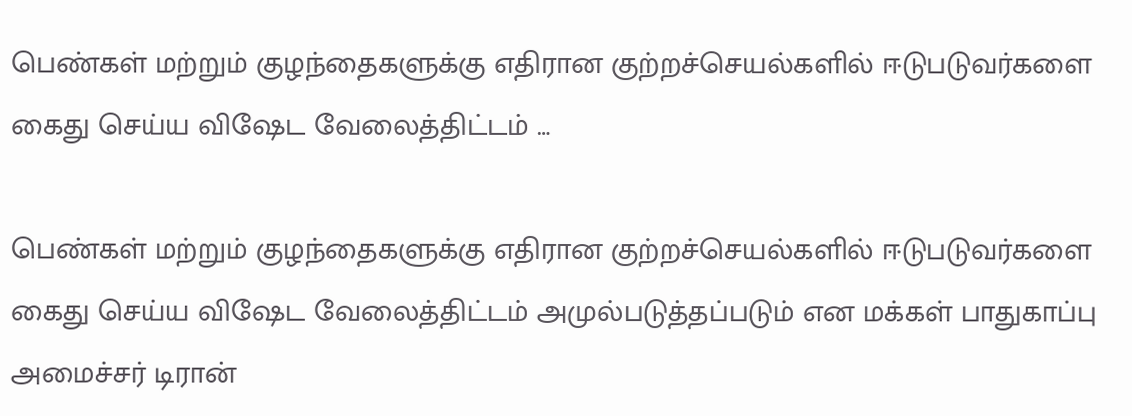பெண்கள் மற்றும் குழந்தைகளுக்கு எதிரான குற்றச்செயல்களில் ஈடுபடுவர்களை கைது செய்ய விஷேட வேலைத்திட்டம் …

பெண்கள் மற்றும் குழந்தைகளுக்கு எதிரான குற்றச்செயல்களில் ஈடுபடுவர்களை கைது செய்ய விஷேட வேலைத்திட்டம் அமுல்படுத்தப்படும் என மக்கள் பாதுகாப்பு அமைச்சர் டிரான்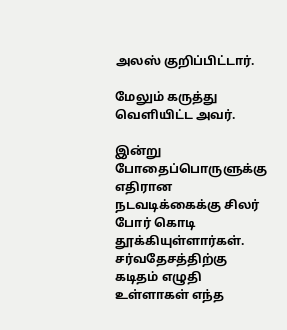அலஸ் குறிப்பிட்டார்.

மேலும் கருத்து வெளியிட்ட அவர்.

இன்று போதைப்பொருளுக்கு எதிரான நடவடிக்கைக்கு சிலர் போர் கொடி தூக்கியுள்ளார்கள். சர்வதேசத்திற்கு கடிதம் எழுதி உள்ளாகள் எந்த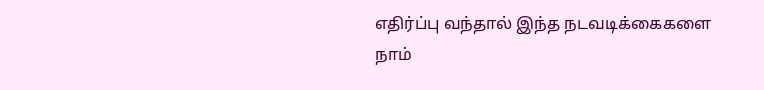எதிர்ப்பு வந்தால் இந்த நடவடிக்கைகளை நாம்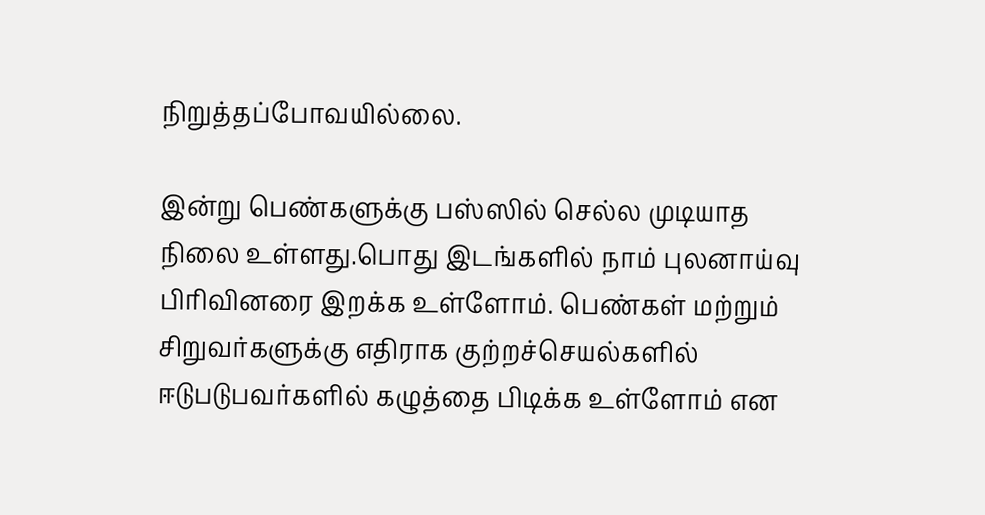நிறுத்தப்போவயில்லை.

இன்று பெண்களுக்கு பஸ்ஸில் செல்ல முடியாத நிலை உள்ளது.பொது இடங்களில் நாம் புலனாய்வு பிரிவினரை இறக்க உள்ளோம். பெண்கள் மற்றும் சிறுவர்களுக்கு எதிராக குற்றச்செயல்களில் ஈடுபடுபவர்களில் கழுத்தை பிடிக்க உள்ளோம் என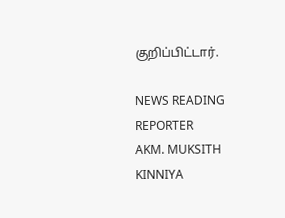குறிப்பிட்டார்.

NEWS READING REPORTER
AKM. MUKSITH
KINNIYA